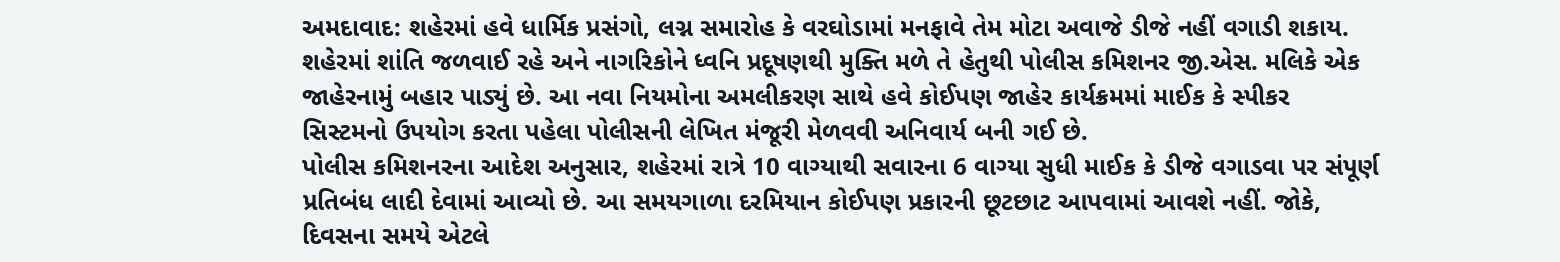અમદાવાદ: શહેરમાં હવે ધાર્મિક પ્રસંગો, લગ્ન સમારોહ કે વરઘોડામાં મનફાવે તેમ મોટા અવાજે ડીજે નહીં વગાડી શકાય. શહેરમાં શાંતિ જળવાઈ રહે અને નાગરિકોને ધ્વનિ પ્રદૂષણથી મુક્તિ મળે તે હેતુથી પોલીસ કમિશનર જી.એસ. મલિકે એક જાહેરનામું બહાર પાડ્યું છે. આ નવા નિયમોના અમલીકરણ સાથે હવે કોઈપણ જાહેર કાર્યક્રમમાં માઈક કે સ્પીકર સિસ્ટમનો ઉપયોગ કરતા પહેલા પોલીસની લેખિત મંજૂરી મેળવવી અનિવાર્ય બની ગઈ છે.
પોલીસ કમિશનરના આદેશ અનુસાર, શહેરમાં રાત્રે 10 વાગ્યાથી સવારના 6 વાગ્યા સુધી માઈક કે ડીજે વગાડવા પર સંપૂર્ણ પ્રતિબંધ લાદી દેવામાં આવ્યો છે. આ સમયગાળા દરમિયાન કોઈપણ પ્રકારની છૂટછાટ આપવામાં આવશે નહીં. જોકે, દિવસના સમયે એટલે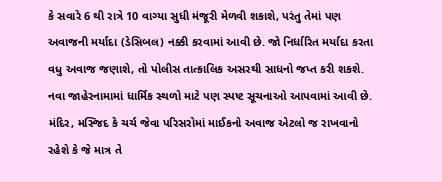કે સવારે 6 થી રાત્રે 10 વાગ્યા સુધી મંજૂરી મેળવી શકાશે, પરંતુ તેમાં પણ અવાજની મર્યાદા (ડેસિબલ) નક્કી કરવામાં આવી છે. જો નિર્ધારિત મર્યાદા કરતા વધુ અવાજ જણાશે, તો પોલીસ તાત્કાલિક અસરથી સાધનો જપ્ત કરી શકશે.
નવા જાહેરનામામાં ધાર્મિક સ્થળો માટે પણ સ્પષ્ટ સૂચનાઓ આપવામાં આવી છે. મંદિર, મસ્જિદ કે ચર્ચ જેવા પરિસરોમાં માઈકનો અવાજ એટલો જ રાખવાનો રહેશે કે જે માત્ર તે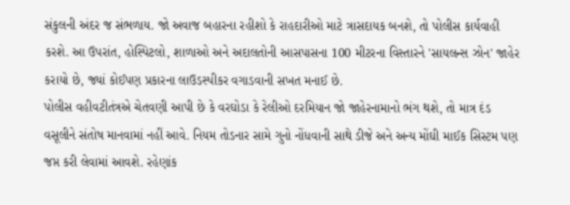સંકુલની અંદર જ સંભળાય. જો અવાજ બહારના રહીશો કે રાહદારીઓ માટે ત્રાસદાયક બનશે, તો પોલીસ કાર્યવાહી કરશે. આ ઉપરાંત, હોસ્પિટલો, શાળાઓ અને અદાલતોની આસપાસના 100 મીટરના વિસ્તારને 'સાયલન્સ ઝોન' જાહેર કરાયો છે, જ્યાં કોઈપણ પ્રકારના લાઉડસ્પીકર વગાડવાની સખત મનાઈ છે.
પોલીસ વહીવટીતંત્રએ ચેતવણી આપી છે કે વરઘોડા કે રેલીઓ દરમિયાન જો જાહેરનામાનો ભંગ થશે, તો માત્ર દંડ વસૂલીને સંતોષ માનવામાં નહીં આવે. નિયમ તોડનાર સામે ગુનો નોંધવાની સાથે ડીજે અને અન્ય મોંઘી માઈક સિસ્ટમ પણ જપ્ત કરી લેવામાં આવશે. રહેણાંક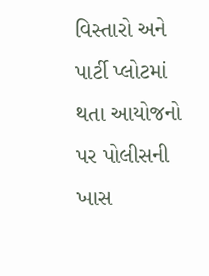વિસ્તારો અને પાર્ટી પ્લોટમાં થતા આયોજનો પર પોલીસની ખાસ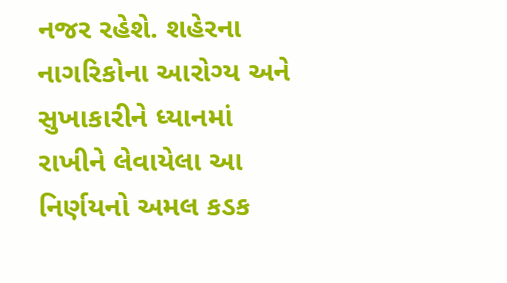નજર રહેશે. શહેરના નાગરિકોના આરોગ્ય અને સુખાકારીને ધ્યાનમાં રાખીને લેવાયેલા આ નિર્ણયનો અમલ કડક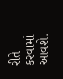રીતે કરવામાં આવશે.